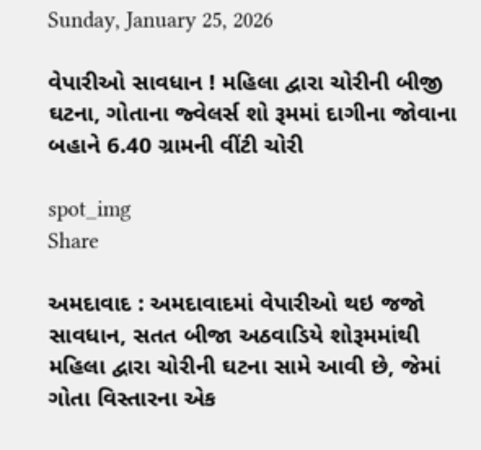Sunday, January 25, 2026

વેપારીઓ સાવધાન ! મહિલા દ્વારા ચોરીની બીજી ઘટના, ગોતાના જ્વેલર્સ શો રૂમમાં દાગીના જોવાના બહાને 6.40 ગ્રામની વીંટી ચોરી

spot_img
Share

અમદાવાદ : અમદાવાદમાં વેપારીઓ થઇ જજો સાવધાન, સતત બીજા અઠવાડિયે શોરૂમમાંથી મહિલા દ્વારા ચોરીની ઘટના સામે આવી છે, જેમાં ગોતા વિસ્તારના એક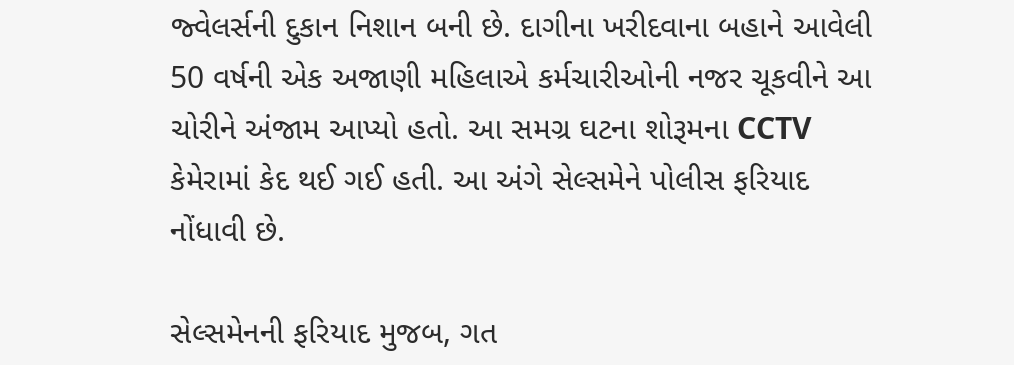જ્વેલર્સની દુકાન નિશાન બની છે. દાગીના ખરીદવાના બહાને આવેલી 50 વર્ષની એક અજાણી મહિલાએ કર્મચારીઓની નજર ચૂકવીને આ ચોરીને અંજામ આપ્યો હતો. આ સમગ્ર ઘટના શોરૂમના CCTV કેમેરામાં કેદ થઈ ગઈ હતી. આ અંગે સેલ્સમેને પોલીસ ફરિયાદ નોંધાવી છે.

સેલ્સમેનની ફરિયાદ મુજબ, ગત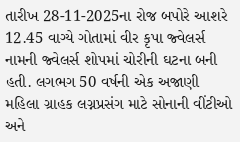તારીખ 28-11-2025ના રોજ બપોરે આશરે 12.45 વાગ્યે ગોતામાં વીર કૃપા જ્વેલર્સ નામની જ્વેલર્સ શોપમાં ચોરીની ઘટના બની હતી. લગભગ 50 વર્ષની એક અજાણી મહિલા ગ્રાહક લગ્નપ્રસંગ માટે સોનાની વીંટીઓ અને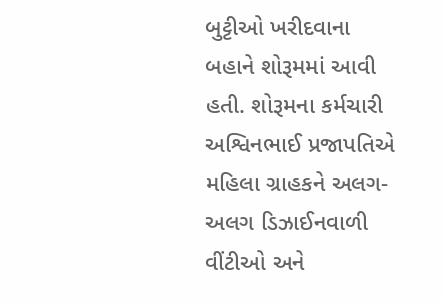બુટ્ટીઓ ખરીદવાના બહાને શોરૂમમાં આવી હતી. શોરૂમના કર્મચારી અશ્વિનભાઈ પ્રજાપતિએ મહિલા ગ્રાહકને અલગ-અલગ ડિઝાઈનવાળી વીંટીઓ અને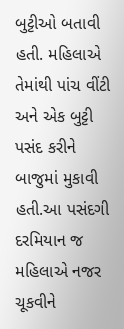બુટ્ટીઓ બતાવી હતી. મહિલાએ તેમાંથી પાંચ વીંટી અને એક બુટ્ટી પસંદ કરીને બાજુમાં મુકાવી હતી.આ પસંદગી દરમિયાન જ મહિલાએ નજર ચૂકવીને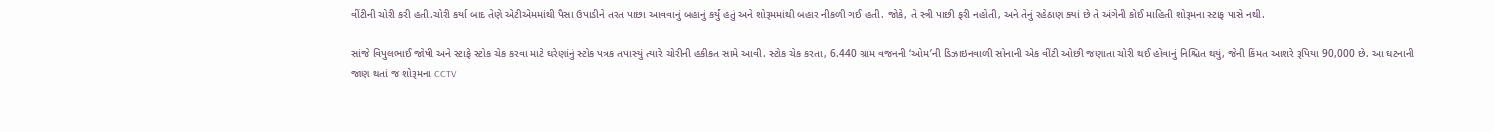વીંટીની ચોરી કરી હતી.ચોરી કર્યા બાદ તેણે એટીએમમાંથી પૈસા ઉપાડીને તરત પાછા આવવાનું બહાનું કર્યું હતું અને શોરૂમમાંથી બહાર નીકળી ગઈ હતી. જોકે, તે સ્ત્રી પાછી ફરી નહોતી, અને તેનું રહેઠાણ ક્યાં છે તે અંગેની કોઈ માહિતી શોરૂમના સ્ટાફ પાસે નથી.

સાંજે વિપુલભાઈ જોષી અને સ્ટાફે સ્ટોક ચેક કરવા માટે ઘરેણાંનું સ્ટોક પત્રક તપાસ્યું ત્યારે ચોરીની હકીકત સામે આવી. સ્ટોક ચેક કરતા, 6.440 ગ્રામ વજનની ‘ઓમ’ની ડિઝાઇનવાળી સોનાની એક વીંટી ઓછી જણાતા ચોરી થઈ હોવાનું નિશ્ચિત થયું, જેની કિંમત આશરે રૂપિયા 90,000 છે. આ ઘટનાની જાણ થતાં જ શોરૂમના CCTV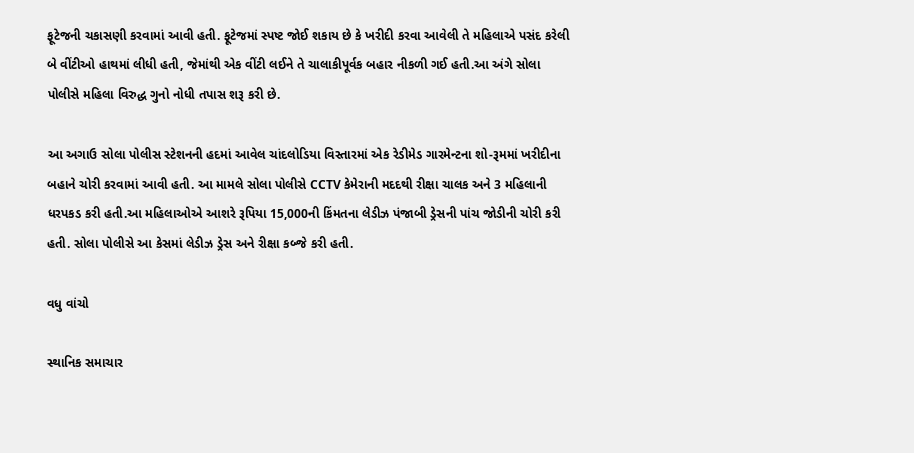ફૂટેજની ચકાસણી કરવામાં આવી હતી. ફૂટેજમાં સ્પષ્ટ જોઈ શકાય છે કે ખરીદી કરવા આવેલી તે મહિલાએ પસંદ કરેલી બે વીંટીઓ હાથમાં લીધી હતી, જેમાંથી એક વીંટી લઈને તે ચાલાકીપૂર્વક બહાર નીકળી ગઈ હતી.આ અંગે સોલા પોલીસે મહિલા વિરુદ્ધ ગુનો નોધી તપાસ શરૂ કરી છે.

આ અગાઉ સોલા પોલીસ સ્ટેશનની હદમાં આવેલ ચાંદલોડિયા વિસ્તારમાં એક રેડીમેડ ગારમેન્ટના શો-રૂમમાં ખરીદીના બહાને ચોરી કરવામાં આવી હતી. આ મામલે સોલા પોલીસે CCTV કેમેરાની મદદથી રીક્ષા ચાલક અને 3 મહિલાની ધરપકડ કરી હતી.આ મહિલાઓએ આશરે રૂપિયા 15,000ની કિંમતના લેડીઝ પંજાબી ડ્રેસની પાંચ જોડીની ચોરી કરી હતી. સોલા પોલીસે આ કેસમાં લેડીઝ ડ્રેસ અને રીક્ષા કબ્જે કરી હતી.

વધુ વાંચો

સ્થાનિક સમાચાર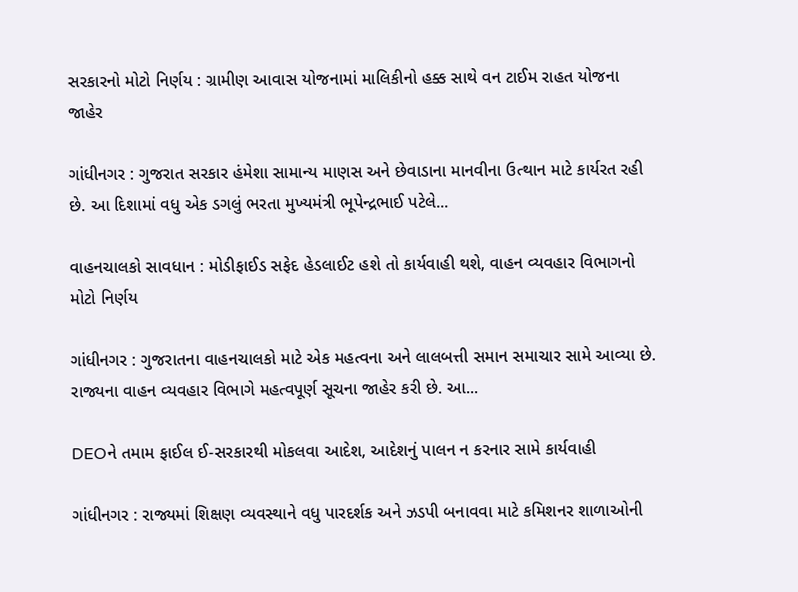સરકારનો મોટો નિર્ણય : ગ્રામીણ આવાસ યોજનામાં માલિકીનો હક્ક સાથે વન ટાઈમ રાહત યોજના જાહેર

ગાંધીનગર : ગુજરાત સરકાર હંમેશા સામાન્ય માણસ અને છેવાડાના માનવીના ઉત્થાન માટે કાર્યરત રહી છે. આ દિશામાં વધુ એક ડગલું ભરતા મુખ્યમંત્રી ભૂપેન્દ્રભાઈ પટેલે...

વાહનચાલકો સાવધાન : મોડીફાઈડ સફેદ હેડલાઈટ હશે તો કાર્યવાહી થશે, વાહન વ્યવહાર વિભાગનો મોટો નિર્ણય

ગાંધીનગર : ગુજરાતના વાહનચાલકો માટે એક મહત્વના અને લાલબત્તી સમાન સમાચાર સામે આવ્યા છે. રાજ્યના વાહન વ્યવહાર વિભાગે મહત્વપૂર્ણ સૂચના જાહેર કરી છે. આ...

DEOને તમામ ફાઈલ ઈ-સરકારથી મોકલવા આદેશ, આદેશનું પાલન ન કરનાર સામે કાર્યવાહી

ગાંધીનગર : રાજ્યમાં શિક્ષણ વ્યવસ્થાને વધુ પારદર્શક અને ઝડપી બનાવવા માટે કમિશનર શાળાઓની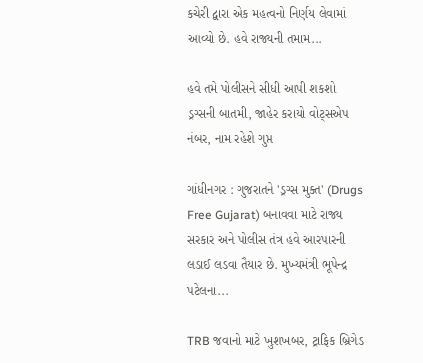કચેરી દ્વારા એક મહત્વનો નિર્ણય લેવામાં આવ્યો છે. હવે રાજ્યની તમામ...

હવે તમે પોલીસને સીધી આપી શકશો ડ્રગ્સની બાતમી, જાહેર કરાયો વોટ્સએપ નંબર, નામ રહેશે ગુપ્ત

ગાંધીનગર : ગુજરાતને 'ડ્રગ્સ મુક્ત' (Drugs Free Gujarat) બનાવવા માટે રાજ્ય સરકાર અને પોલીસ તંત્ર હવે આરપારની લડાઈ લડવા તૈયાર છે. મુખ્યમંત્રી ભૂપેન્દ્ર પટેલના...

TRB જવાનો માટે ખુશખબર, ટ્રાફિક બ્રિગેડ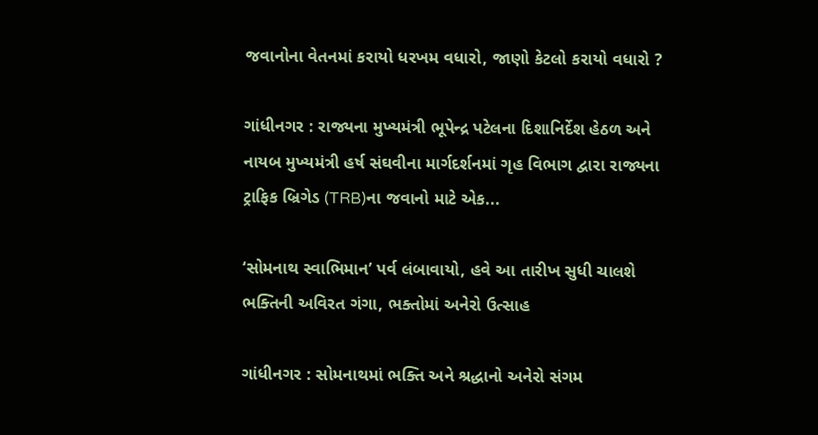જવાનોના વેતનમાં કરાયો ધરખમ વધારો, જાણો કેટલો કરાયો વધારો ?

ગાંધીનગર : રાજ્યના મુખ્યમંત્રી ભૂપેન્દ્ર પટેલના દિશાનિર્દેશ હેઠળ અને નાયબ મુખ્યમંત્રી હર્ષ સંઘવીના માર્ગદર્શનમાં ગૃહ વિભાગ દ્વારા રાજ્યના ટ્રાફિક બ્રિગેડ (TRB)ના જવાનો માટે એક...

‘સોમનાથ સ્વાભિમાન’ પર્વ લંબાવાયો, હવે આ તારીખ સુધી ચાલશે ભક્તિની અવિરત ગંગા, ભક્તોમાં અનેરો ઉત્સાહ

ગાંધીનગર : સોમનાથમાં ભક્તિ અને શ્રદ્ધાનો અનેરો સંગમ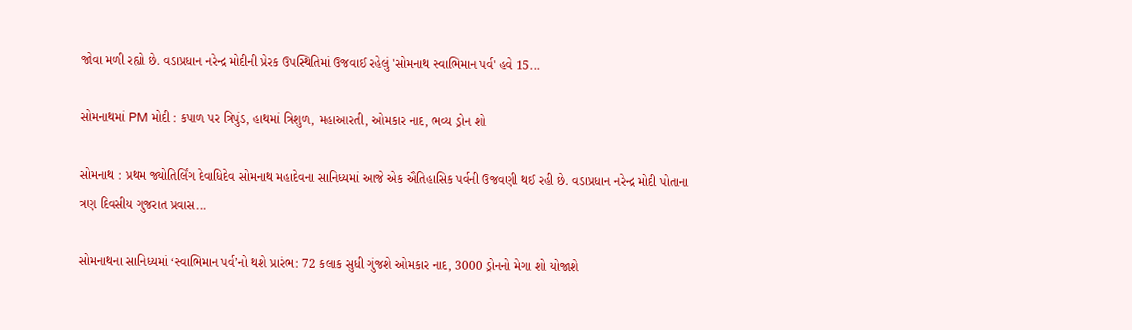જોવા મળી રહ્યો છે. વડાપ્રધાન નરેન્દ્ર મોદીની પ્રેરક ઉપસ્થિતિમાં ઉજવાઈ રહેલું 'સોમનાથ સ્વાભિમાન પર્વ' હવે 15...

સોમનાથમાં PM મોદી : કપાળ પર ત્રિપુંડ, હાથમાં ત્રિશુળ, મહાઆરતી, ઓમકાર નાદ, ભવ્ય ડ્રોન શો

સોમનાથ : પ્રથમ જ્યોતિર્લિંગ દેવાધિદેવ સોમનાથ મહાદેવના સાનિધ્યમાં આજે એક ઐતિહાસિક પર્વની ઉજવણી થઈ રહી છે. વડાપ્રધાન નરેન્દ્ર મોદી પોતાના ત્રણ દિવસીય ગુજરાત પ્રવાસ...

સોમનાથના સાનિધ્યમાં ‘સ્વાભિમાન પર્વ’નો થશે પ્રારંભ: 72 કલાક સુધી ગુંજશે ઓમકાર નાદ, 3000 ડ્રોનનો મેગા શો યોજાશે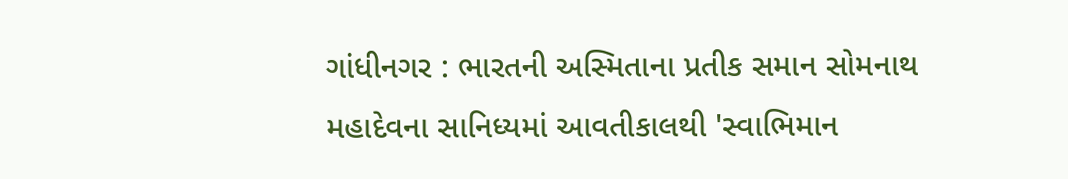ગાંધીનગર : ભારતની અસ્મિતાના પ્રતીક સમાન સોમનાથ મહાદેવના સાનિધ્યમાં આવતીકાલથી 'સ્વાભિમાન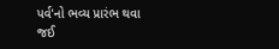પર્વ'નો ભવ્ય પ્રારંભ થવા જઈ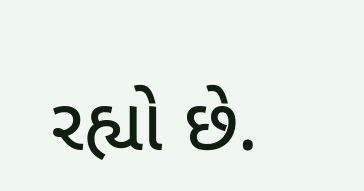રહ્યો છે.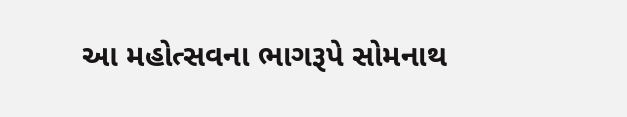આ મહોત્સવના ભાગરૂપે સોમનાથ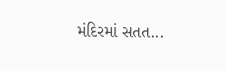મંદિરમાં સતત...